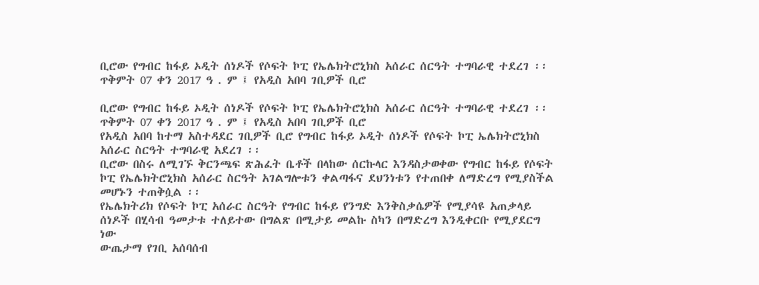ቢሮው የግብር ከፋይ ኦዲት ሰነዶች የሶፍት ኮፒ የኤሌክትሮኒክስ አሰራር ሰርዓት ተግባራዊ ተደረገ ፡፡ ጥቅምት 07 ቀን 2017 ዓ . ም ፤ የአዲስ አበባ ገቢዎች ቢሮ

ቢሮው የግብር ከፋይ ኦዲት ሰነዶች የሶፍት ኮፒ የኤሌክትሮኒክስ አሰራር ሰርዓት ተግባራዊ ተደረገ ፡፡
ጥቅምት 07 ቀን 2017 ዓ . ም ፤ የአዲስ አበባ ገቢዎች ቢሮ
የአዲስ አበባ ከተማ አስተዳደር ገቢዎች ቢሮ የግብር ከፋይ ኦዲት ሰነዶች የሶፍት ኮፒ ኤሌክትሮኒክስ አሰራር ስርዓት ተግባራዊ አደረገ ፡፡
ቢሮው በስሩ ለሚገኙ ቅርንጫፍ ጽሕፈት ቤቶች በላከው ሰርኩላር እንዳስታወቀው የግብር ከፋይ የሶፍት ኮፒ የኤሌክትሮኒክስ አሰራር ስርዓት አገልግሎቱን ቀልጣፋና ደህንነቱን የተጠበቀ ለማድረግ የሚያስችል መሆኑን ተጠቅሷል ፡፡
የኤሌክትሪክ የሶፍት ኮፒ አሰራር ስርዓት የግብር ከፋይ የንግድ እንቅስቃሴዎች የሚያሳዩ አጠቃላይ ሰነዶች በሂሳብ ዓመታቱ ተለይተው በግልጽ በሚታይ መልኩ ስካን በማድረግ እንዲቀርቡ የሚያደርግ ነው
ውጤታማ የገቢ አሰባሰብ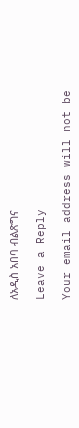ለአዲስ አበባ ብልጽግና

Leave a Reply

Your email address will not be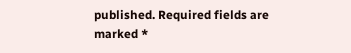published. Required fields are marked *